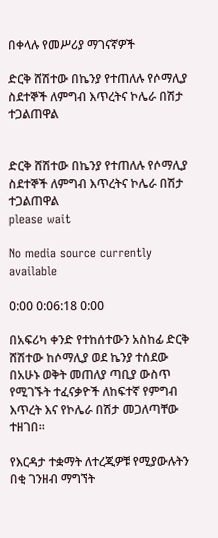በቀላሉ የመሥሪያ ማገናኛዎች

ድርቅ ሸሽተው በኬንያ የተጠለሉ የሶማሊያ ስደተኞች ለምግብ እጥረትና ኮሌራ በሽታ ተጋልጠዋል


ድርቅ ሸሽተው በኬንያ የተጠለሉ የሶማሊያ ስደተኞች ለምግብ እጥረትና ኮሌራ በሽታ ተጋልጠዋል
please wait

No media source currently available

0:00 0:06:18 0:00

በአፍሪካ ቀንድ የተከሰተውን አስከፊ ድርቅ ሸሽተው ከሶማሊያ ወደ ኬንያ ተሰደው በአሁኑ ወቅት መጠለያ ጣቢያ ውስጥ የሚገኙት ተፈናቃዮች ለከፍተኛ የምግብ እጥረት እና የኮሌራ በሽታ መጋለጣቸው ተዘገበ።

የእርዳታ ተቋማት ለተረጂዎቹ የሚያውሉትን በቂ ገንዘብ ማግኘት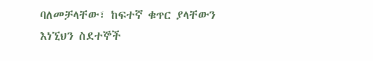ባለመቻላቸው፣ ከፍተኛ ቁጥር ያላቸውን እነኚህን ስደተኞች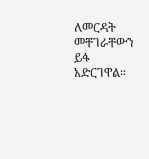ለመርዳት መቸገራቸውን ይፋ አድርገዋል።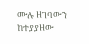ሙሉ ዘገባውን ከተያያዘው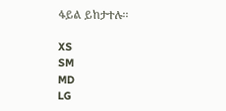ፋይል ይከታተሉ፡፡

XS
SM
MD
LG